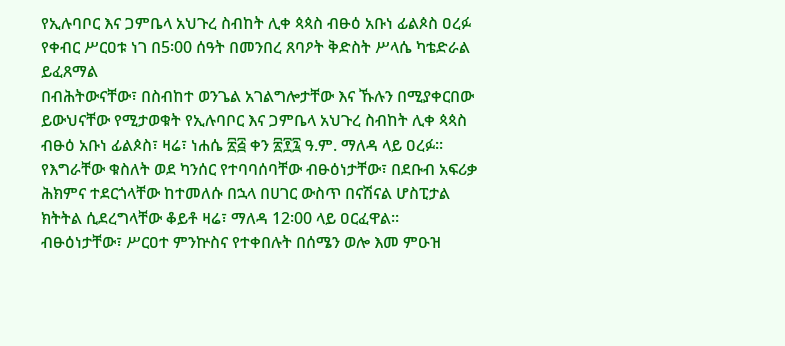የኢሉባቦር እና ጋምቤላ አህጉረ ስብከት ሊቀ ጳጳስ ብፁዕ አቡነ ፊልጶስ ዐረፉ
የቀብር ሥርዐቱ ነገ በ5፡00 ሰዓት በመንበረ ጸባዖት ቅድስት ሥላሴ ካቴድራል ይፈጸማል
በብሕትውናቸው፣ በስብከተ ወንጌል አገልግሎታቸው እና ኹሉን በሚያቀርበው ይውህናቸው የሚታወቁት የኢሉባቦር እና ጋምቤላ አህጉረ ስብከት ሊቀ ጳጳስ ብፁዕ አቡነ ፊልጶስ፣ ዛሬ፣ ነሐሴ ፳፭ ቀን ፳፻፯ ዓ.ም. ማለዳ ላይ ዐረፉ፡፡
የእግራቸው ቁስለት ወደ ካንሰር የተባባሰባቸው ብፁዕነታቸው፣ በደቡብ አፍሪቃ ሕክምና ተደርጎላቸው ከተመለሱ በኋላ በሀገር ውስጥ በናሽናል ሆስፒታል ክትትል ሲደረግላቸው ቆይቶ ዛሬ፣ ማለዳ 12፡00 ላይ ዐርፈዋል፡፡
ብፁዕነታቸው፣ ሥርዐተ ምንኵስና የተቀበሉት በሰሜን ወሎ እመ ምዑዝ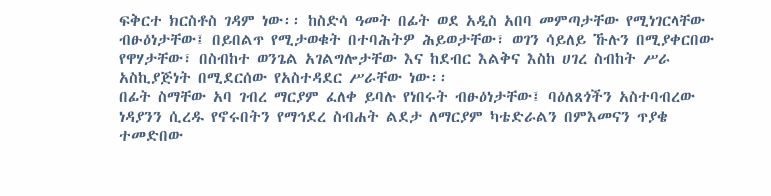ፍቅርተ ክርስቶስ ገዳም ነው፡፡ ከስድሳ ዓመት በፊት ወደ አዲስ አበባ መምጣታቸው የሚነገርላቸው ብፁዕነታቸው፤ በይበልጥ የሚታወቁት በተባሕትዎ ሕይወታቸው፣ ወገን ሳይለይ ኹሉን በሚያቀርበው የዋሃታቸው፣ በስብከተ ወንጌል አገልግሎታቸው እና ከደብር እልቅና እስከ ሀገረ ስብከት ሥራ አስኪያጅነት በሚደርሰው የአስተዳደር ሥራቸው ነው፡፡
በፊት ስማቸው አባ ገብረ ማርያም ፈለቀ ይባሉ የነበሩት ብፁዕነታቸው፤ ባዕለጸጎችን አስተባብረው ነዳያንን ሲረዱ የኖሩበትን የማኅደረ ስብሐት ልደታ ለማርያም ካቴድራልን በምእመናን ጥያቄ ተመድበው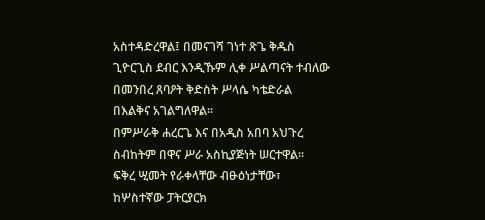አስተዳድረዋል፤ በመናገሻ ገነተ ጽጌ ቅዱስ ጊዮርጊስ ደብር እንዲኹም ሊቀ ሥልጣናት ተብለው በመንበረ ጸባዖት ቅድስት ሥላሴ ካቴድራል በእልቅና አገልግለዋል፡፡
በምሥራቅ ሐረርጌ እና በአዲስ አበባ አህጉረ ስብከትም በዋና ሥራ አስኪያጅነት ሠርተዋል፡፡
ፍቅረ ሢመት የራቀላቸው ብፁዕነታቸው፣ ከሦስተኛው ፓትርያርክ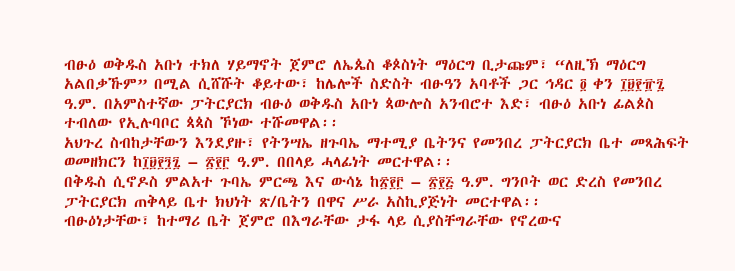ብፁዕ ወቅዱስ አቡነ ተክለ ሃይማኖት ጀምሮ ለኤጴስ ቆጶስነት ማዕርግ ቢታጩም፣ “ለዚኽ ማዕርግ አልበቃኹም” በሚል ሲሸሹት ቆይተው፣ ከሌሎች ስድስት ብፁዓን አባቶች ጋር ኅዳር ፬ ቀን ፲፱፻፹፯ ዓ.ም. በአምስተኛው ፓትርያርክ ብፁዕ ወቅዱስ አቡነ ጳውሎስ አንብሮተ እድ፣ ብፁዕ አቡነ ፊልጶስ ተብለው የኢሉባቦር ጳጳስ ኾነው ተሹመዋል፡፡
አህጉረ ስብከታቸውን እንደያዙ፣ የትንሣኤ ዘጉባኤ ማተሚያ ቤትንና የመንበረ ፓትርያርክ ቤተ መጻሕፍት ወመዘክርን ከ፲፱፻፺፯ – ፳፻፫ ዓ.ም. በበላይ ሓላፊነት መርተዋል፡፡
በቅዱስ ሲኖዶስ ምልአተ ጉባኤ ምርጫ እና ውሳኔ ከ፳፻፫ – ፳፻፭ ዓ.ም. ግንቦት ወር ድረስ የመንበረ ፓትርያርክ ጠቅላይ ቤተ ክህነት ጽ/ቤትን በዋና ሥራ አስኪያጅነት መርተዋል፡፡
ብፁዕነታቸው፣ ከተማሪ ቤት ጀምሮ በእግራቸው ታፋ ላይ ሲያስቸግራቸው የኖረውና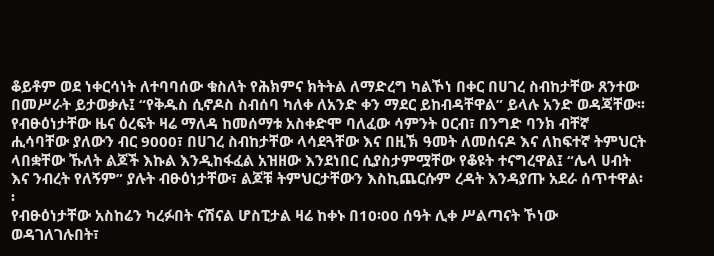ቆይቶም ወደ ነቀርሳነት ለተባባሰው ቁስለት የሕክምና ክትትል ለማድረግ ካልኾነ በቀር በሀገረ ስብከታቸው ጸንተው በመሥራት ይታወቃሉ፤ “የቅዱስ ሲኖዶስ ስብሰባ ካለቀ ለአንድ ቀን ማደር ይከብዳቸዋል” ይላሉ አንድ ወዳጃቸው፡፡
የብፁዕነታቸው ዜና ዕረፍት ዛሬ ማለዳ ከመሰማቱ አስቀድሞ ባለፈው ሳምንት ዐርብ፣ በንግድ ባንክ ብቸኛ ሒሳባቸው ያለውን ብር 9000፣ በሀገረ ስብከታቸው ላሳደጓቸው እና በዚኽ ዓመት ለመሰናዶ እና ለከፍተኛ ትምህርት ላበቋቸው ኹለት ልጆች እኩል እንዲከፋፈል አዝዘው እንደነበር ሲያስታምሟቸው የቆዩት ተናግረዋል፤ “ሌላ ሀብት እና ንብረት የለኝም” ያሉት ብፁዕነታቸው፣ ልጆቹ ትምህርታቸውን እስኪጨርሱም ረዳት እንዳያጡ አደራ ሰጥተዋል፡፡
የብፁዕነታቸው አስከሬን ካረፉበት ናሽናል ሆስፒታል ዛሬ ከቀኑ በ10፡00 ሰዓት ሊቀ ሥልጣናት ኾነው ወዳገለገሉበት፣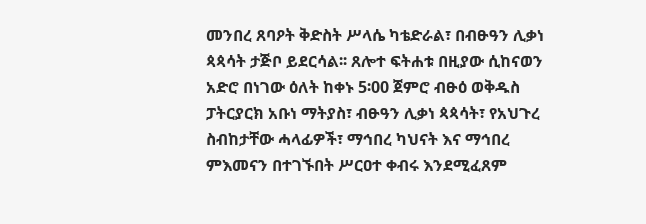መንበረ ጸባዖት ቅድስት ሥላሴ ካቴድራል፣ በብፁዓን ሊቃነ ጳጳሳት ታጅቦ ይደርሳል፡፡ ጸሎተ ፍትሐቱ በዚያው ሲከናወን አድሮ በነገው ዕለት ከቀኑ 5፡00 ጀምሮ ብፁዕ ወቅዱስ ፓትርያርክ አቡነ ማትያስ፣ ብፁዓን ሊቃነ ጳጳሳት፣ የአህጉረ ስብከታቸው ሓላፊዎች፣ ማኅበረ ካህናት እና ማኅበረ ምእመናን በተገኙበት ሥርዐተ ቀብሩ እንደሚፈጸም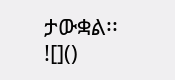ታውቋል፡፡
![]()